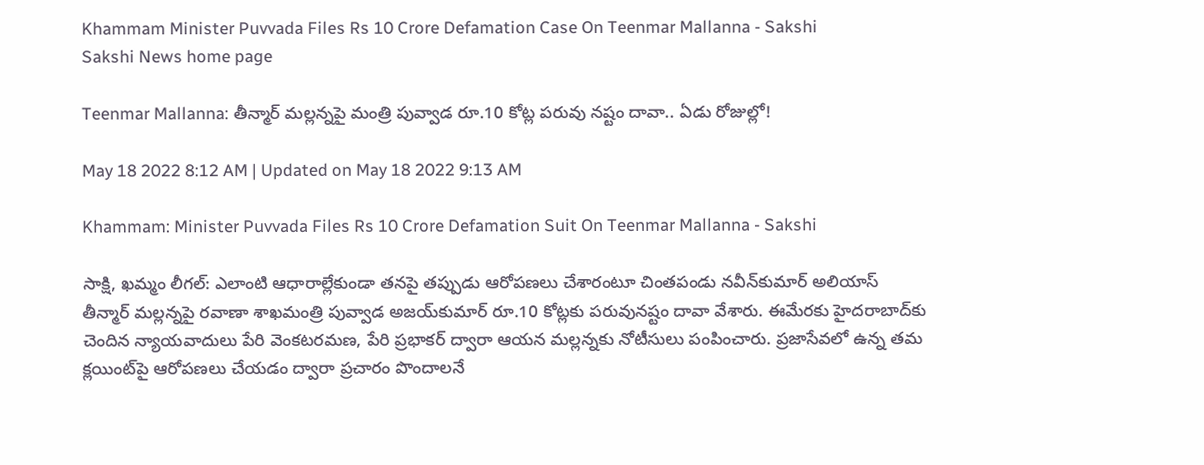Khammam Minister Puvvada Files Rs 10 Crore Defamation Case On Teenmar Mallanna - Sakshi
Sakshi News home page

Teenmar Mallanna: తీన్మార్‌ మల్లన్నపై మంత్రి పువ్వాడ రూ.10 కోట్ల పరువు నష్టం దావా.. ఏడు రోజుల్లో!

May 18 2022 8:12 AM | Updated on May 18 2022 9:13 AM

Khammam: Minister Puvvada Files Rs 10 Crore Defamation Suit On Teenmar Mallanna - Sakshi

సాక్షి, ఖమ్మం లీగల్‌: ఎలాంటి ఆధారాల్లేకుండా తనపై తప్పుడు ఆరోపణలు చేశారంటూ చింతపండు నవీన్‌కుమార్‌ అలియాస్‌ తీన్మార్‌ మల్లన్నపై రవాణా శాఖమంత్రి పువ్వాడ అజయ్‌కుమార్‌ రూ.10 కోట్లకు పరువునష్టం దావా వేశారు. ఈమేరకు హైదరాబాద్‌కు చెందిన న్యాయవాదులు పేరి వెంకటరమణ, పేరి ప్రభాకర్‌ ద్వారా ఆయన మల్లన్నకు నోటీసులు పంపించారు. ప్రజాసేవలో ఉన్న తమ క్లయింట్‌పై ఆరోపణలు చేయడం ద్వారా ప్రచారం పొందాలనే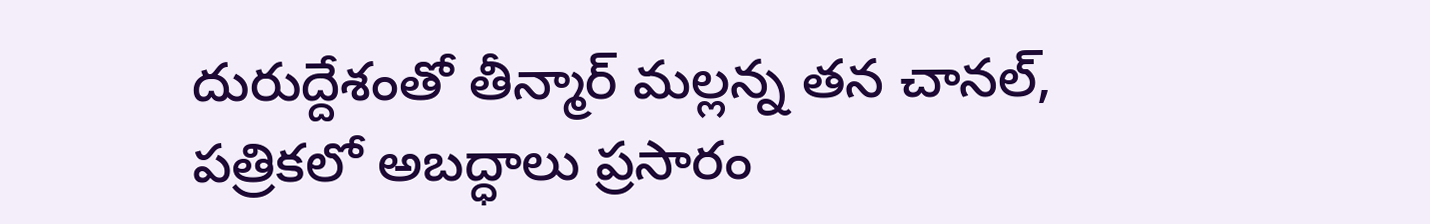దురుద్దేశంతో తీన్మార్‌ మల్లన్న తన చానల్, పత్రికలో అబద్ధాలు ప్రసారం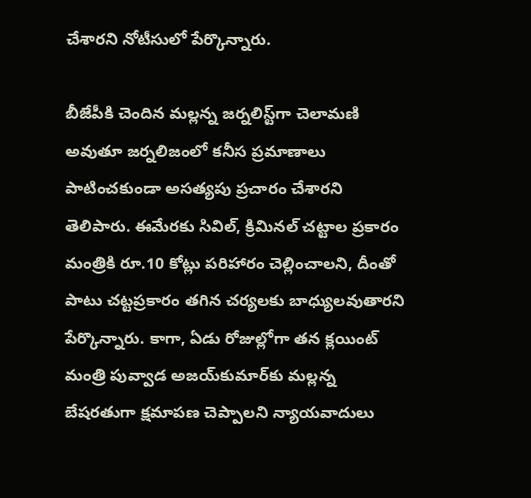చేశారని నోటీసులో పేర్కొన్నారు.

బీజేపీకి చెందిన మల్లన్న జర్నలిస్ట్‌గా చెలామణి అవుతూ జర్నలిజంలో కనీస ప్రమాణాలు పాటించకుండా అసత్యపు ప్రచారం చేశారని తెలిపారు. ఈమేరకు సివిల్, క్రిమినల్‌ చట్టాల ప్రకారం మంత్రికి రూ.10 కోట్లు పరిహారం చెల్లించాలని, దీంతో పాటు చట్టప్రకారం తగిన చర్యలకు బాధ్యులవుతారని పేర్కొన్నారు. కాగా, ఏడు రోజుల్లోగా తన క్లయింట్‌ మంత్రి పువ్వాడ అజయ్‌కుమార్‌కు మల్లన్న బేషరతుగా క్షమాపణ చెప్పాలని న్యాయవాదులు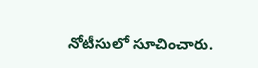నోటీసులో సూచించారు.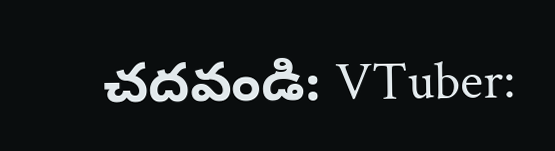చదవండి: VTuber: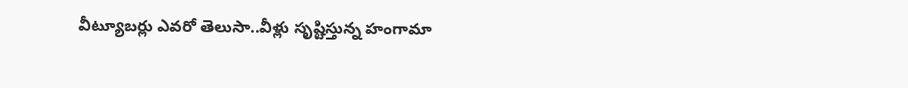వీట్యూబర్లు ఎవరో తెలుసా..వీళ్లు సృష్టిస్తున్న హంగామా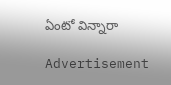ఏంటో విన్నారా

Advertisement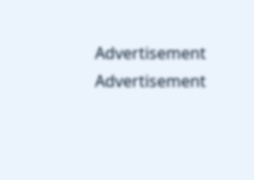Advertisement
Advertisement